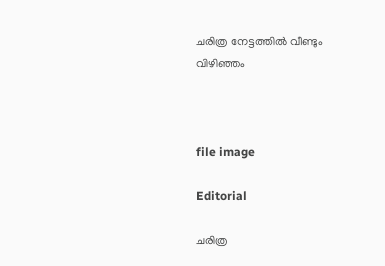ചരിത്ര നേട്ടത്തിൽ വീണ്ടും വിഴിഞ്ഞം



file image

Editorial

ചരിത്ര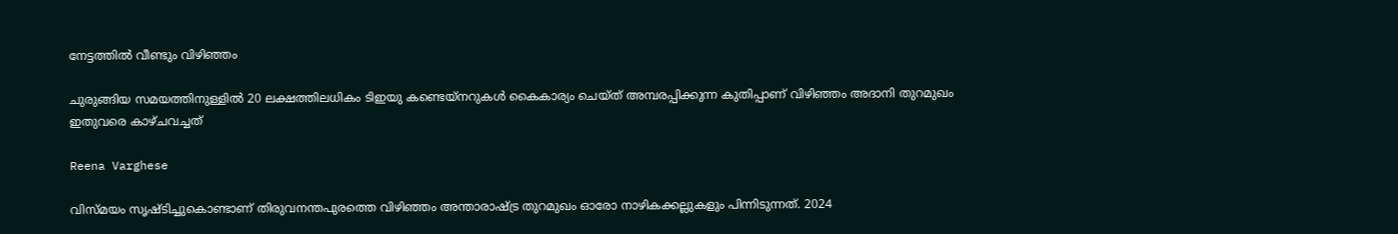നേട്ടത്തിൽ വീണ്ടും വിഴിഞ്ഞം

ചുരുങ്ങിയ സമയത്തിനുള്ളിൽ 20 ലക്ഷത്തിലധികം ടിഇയു കണ്ടെയ്നറുകൾ കൈകാര്യം ചെയ്ത് അമ്പരപ്പിക്കുന്ന കുതിപ്പാണ് വിഴിഞ്ഞം അദാനി തുറമുഖം ഇതുവരെ കാഴ്ചവച്ചത്

Reena Varghese

വിസ്മയം സൃഷ്ടിച്ചുകൊണ്ടാണ് തിരുവനന്തപുരത്തെ വിഴിഞ്ഞം അന്താരാഷ്‌ട്ര തുറമുഖം ഓരോ നാഴികക്കല്ലുകളും പിന്നിടുന്നത്. 2024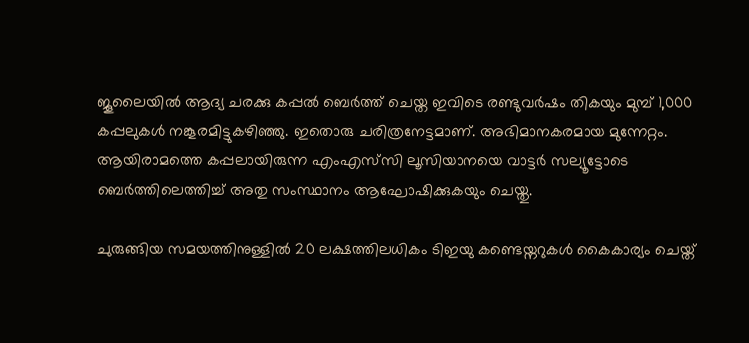ജൂലൈയിൽ ആദ്യ ചരക്കു കപ്പൽ ബെർത്ത് ചെയ്ത ഇവിടെ രണ്ടുവർഷം തികയും മുമ്പ് 1,000 കപ്പലുകൾ നങ്കൂരമിട്ടുകഴിഞ്ഞു. ഇതൊരു ചരിത്രനേട്ടമാണ്. അഭിമാനകരമായ മുന്നേറ്റം. ആയിരാമത്തെ കപ്പലായിരുന്ന എംഎസ്‌സി ലൂസിയാനയെ വാട്ടർ സല്യൂട്ടോടെ ബെർത്തിലെത്തിച്ച് അതു സംസ്ഥാനം ആഘോഷിക്കുകയും ചെയ്തു.

ചുരുങ്ങിയ സമയത്തിനുള്ളിൽ 20 ലക്ഷത്തിലധികം ടിഇയു കണ്ടെയ്നറുകൾ കൈകാര്യം ചെയ്ത്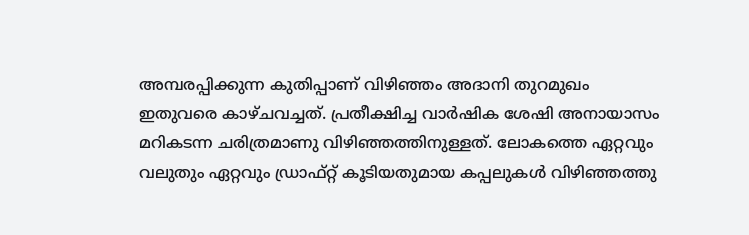അമ്പരപ്പിക്കുന്ന കുതിപ്പാണ് വിഴിഞ്ഞം അദാനി തുറമുഖം ഇതുവരെ കാഴ്ചവച്ചത്. പ്രതീക്ഷിച്ച വാർഷിക ശേഷി അനായാസം മറികടന്ന ചരിത്രമാണ‌ു വിഴിഞ്ഞത്തിനുള്ളത്. ലോകത്തെ ഏറ്റവും വലുതും ഏറ്റവും ഡ്രാഫ്റ്റ് കൂടിയതുമായ കപ്പലുകൾ വിഴിഞ്ഞത്തു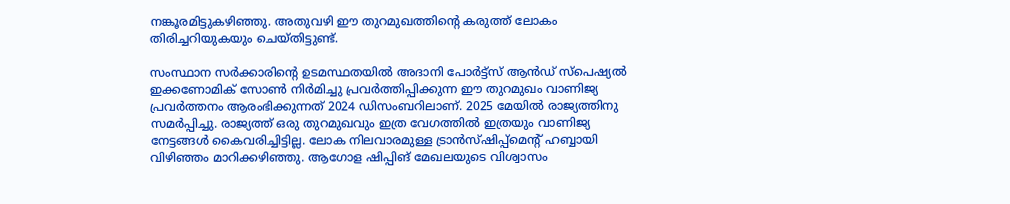നങ്കൂരമിട്ടുകഴിഞ്ഞു. അതുവഴി ഈ തുറമുഖത്തിന്‍റെ കരുത്ത് ലോകം തിരിച്ചറിയുകയും ചെയ്തിട്ടുണ്ട്.

സംസ്ഥാന സർക്കാരിന്‍റെ ഉടമസ്ഥതയിൽ അദാനി പോർട്ട്സ് ആൻഡ് സ്പെഷ്യൽ ഇക്കണോമിക് സോൺ നിർമിച്ചു പ്രവർത്തിപ്പിക്കുന്ന ഈ തുറമുഖം വാണിജ്യ പ്രവർത്തനം ആരംഭിക്കുന്നത് 2024 ഡിസംബറിലാണ്. 2025 മേയിൽ രാജ്യത്തിനു സമർപ്പിച്ചു. രാജ്യത്ത് ഒരു തുറമുഖവും ഇത്ര വേഗത്തിൽ ഇത്രയും വാണിജ്യ നേട്ടങ്ങൾ കൈവരിച്ചിട്ടില്ല. ലോക നിലവാരമുള്ള ട്രാൻസ്ഷിപ്പ്മെന്‍റ് ഹബ്ബായി വിഴിഞ്ഞം മാറിക്കഴിഞ്ഞു. ആഗോള ഷിപ്പിങ് മേഖലയുടെ വിശ്വാസം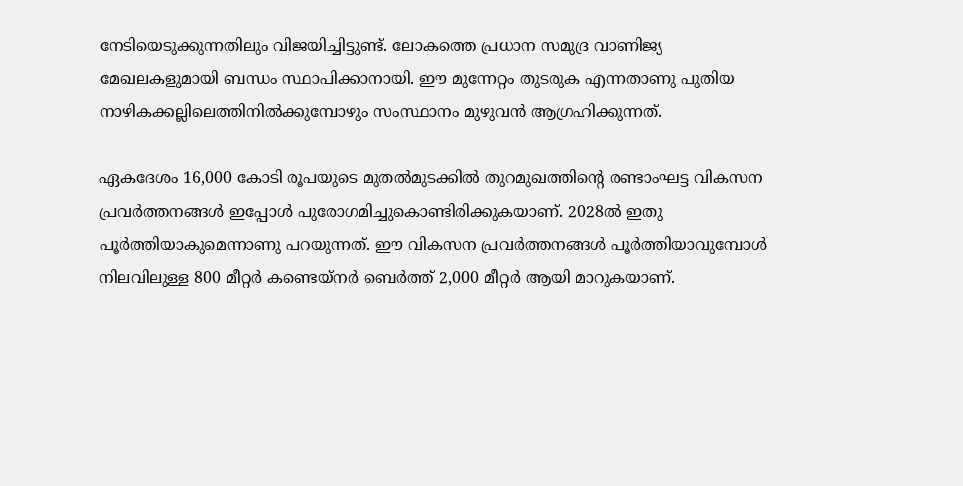നേടിയെടുക്കുന്നതിലും വിജയിച്ചിട്ടുണ്ട്. ലോകത്തെ പ്രധാന സമുദ്ര വാണിജ്യ മേഖലകളുമായി ബന്ധം സ്ഥാപിക്കാനായി. ഈ മുന്നേറ്റം തുടരുക എന്നതാണു പുതിയ നാഴികക്കല്ലിലെത്തിനിൽക്കുമ്പോഴും സംസ്ഥാനം മുഴുവൻ ആഗ്രഹിക്കുന്നത്.

ഏകദേശം 16,000 കോടി രൂപയുടെ മുതൽമുടക്കിൽ തുറമുഖത്തിന്‍റെ രണ്ടാംഘട്ട വികസന പ്രവർത്തനങ്ങൾ ഇപ്പോൾ പുരോഗമിച്ചുകൊണ്ടിരിക്കുകയാണ്. 2028ൽ ഇതു പൂർത്തിയാകുമെന്നാണു പറയുന്നത്. ഈ വികസന പ്രവർത്തനങ്ങൾ പൂർത്തിയാവുമ്പോൾ നിലവിലുള്ള 800 മീറ്റർ കണ്ടെയ്‌നർ ബെർത്ത് 2,000 മീറ്റർ ആയി മാറുകയാണ്.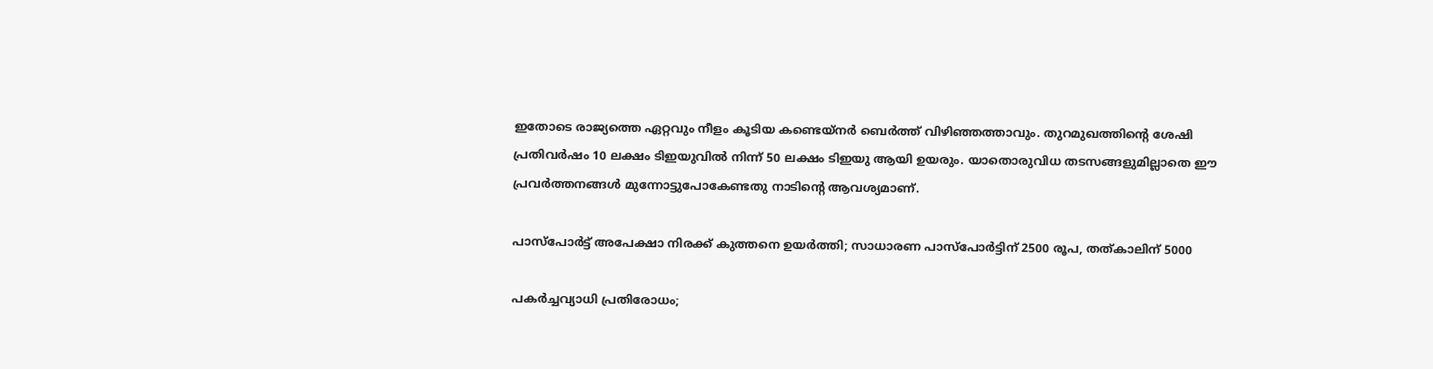ഇതോടെ രാജ്യത്തെ ഏറ്റവും നീളം കൂടിയ കണ്ടെയ്‌നർ ബെർത്ത് വിഴിഞ്ഞത്താവും. തുറമുഖത്തിന്‍റെ ശേഷി പ്രതിവർഷം 10 ലക്ഷം ടിഇയുവിൽ നിന്ന് 50 ലക്ഷം ടിഇയു ആയി ഉയരും. യാതൊരുവിധ തടസങ്ങളുമില്ലാതെ ഈ പ്രവർത്തനങ്ങൾ മുന്നോട്ടുപോകേണ്ടതു നാടിന്‍റെ ആവശ്യമാണ്.

പാസ്‌പോര്‍ട്ട് അപേക്ഷാ നിരക്ക് കുത്തനെ ഉയര്‍ത്തി; സാധാരണ പാസ്‌പോര്‍ട്ടിന് 2500 രൂപ, തത്കാലിന് 5000

പകര്‍ച്ചവ്യാധി പ്രതിരോധം;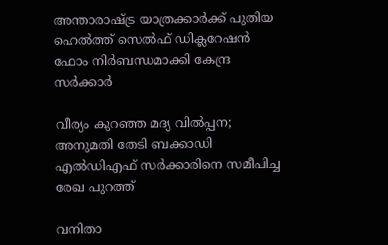അന്താരാഷ്ട്ര യാത്രക്കാര്‍ക്ക് പുതിയ ഹെല്‍ത്ത് സെല്‍ഫ് ഡിക്ലറേഷന്‍ ഫോം നിര്‍ബന്ധമാക്കി കേന്ദ്ര സര്‍ക്കാര്‍

വീര്യം കുറഞ്ഞ മദ്യ വില്‍പ്പന; അനുമതി തേടി ബക്കാഡി എല്‍ഡിഎഫ് സര്‍ക്കാരിനെ സമീപിച്ച രേഖ പുറത്ത്‌

വനിതാ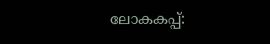ലോകകപ്പ്: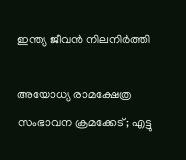ഇന്ത്യ ജീവൻ നിലനിർത്തി

അയോധ്യ രാമക്ഷേത്ര സംഭാവന ക്രമക്കേട്; എട്ടു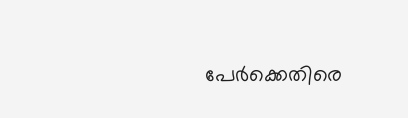പേര്‍ക്കെതിരെ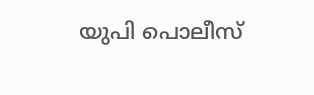യുപി പൊലീസ്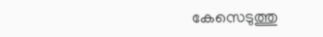കേസെടുത്തു